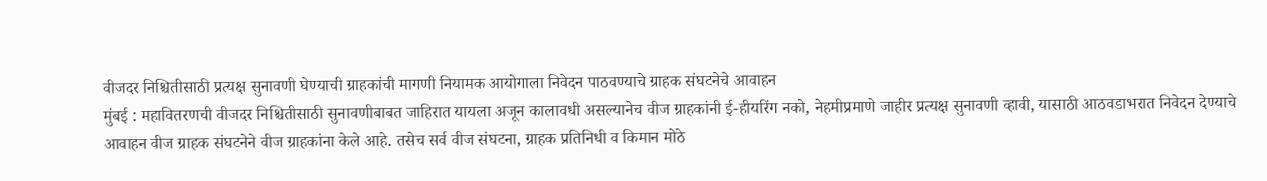वीजदर निश्चितीसाठी प्रत्यक्ष सुनावणी घेण्याची ग्राहकांची मागणी नियामक आयोगाला निवेदन पाठवण्याचे ग्राहक संघटनेचे आवाहन
मुंबई : महावितरणची वीजदर निश्चितीसाठी सुनावणीबाबत जाहिरात यायला अजून कालावधी असल्यानेच वीज ग्राहकांनी ई-हीयरिंग नको, नेहमीप्रमाणे जाहीर प्रत्यक्ष सुनावणी व्हावी, यासाठी आठवडाभरात निवेदन देण्याचे आवाहन वीज ग्राहक संघटनेने वीज ग्राहकांना केले आहे. तसेच सर्व वीज संघटना, ग्राहक प्रतिनिधी व किमान मोठे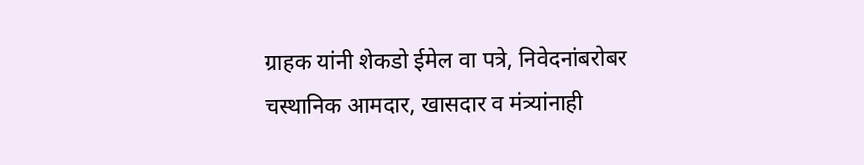ग्राहक यांनी शेकडो ईमेल वा पत्रे, निवेदनांबरोबर चस्थानिक आमदार, खासदार व मंत्र्यांनाही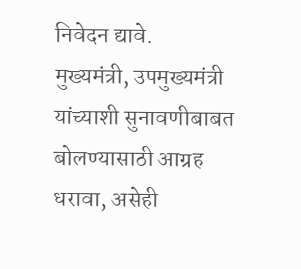निवेदन द्यावे.
मुख्यमंत्री, उपमुख्यमंत्री यांच्याशी सुनावणीबाबत बोलण्यासाठी आग्रह धरावा, असेही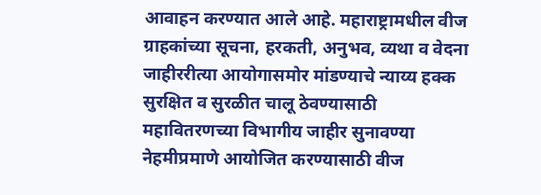आवाहन करण्यात आले आहे. महाराष्ट्रामधील वीज ग्राहकांच्या सूचना, हरकती, अनुभव, व्यथा व वेदना जाहीररीत्या आयोगासमोर मांडण्याचे न्याय्य हक्क सुरक्षित व सुरळीत चालू ठेवण्यासाठी महावितरणच्या विभागीय जाहीर सुनावण्या नेहमीप्रमाणे आयोजित करण्यासाठी वीज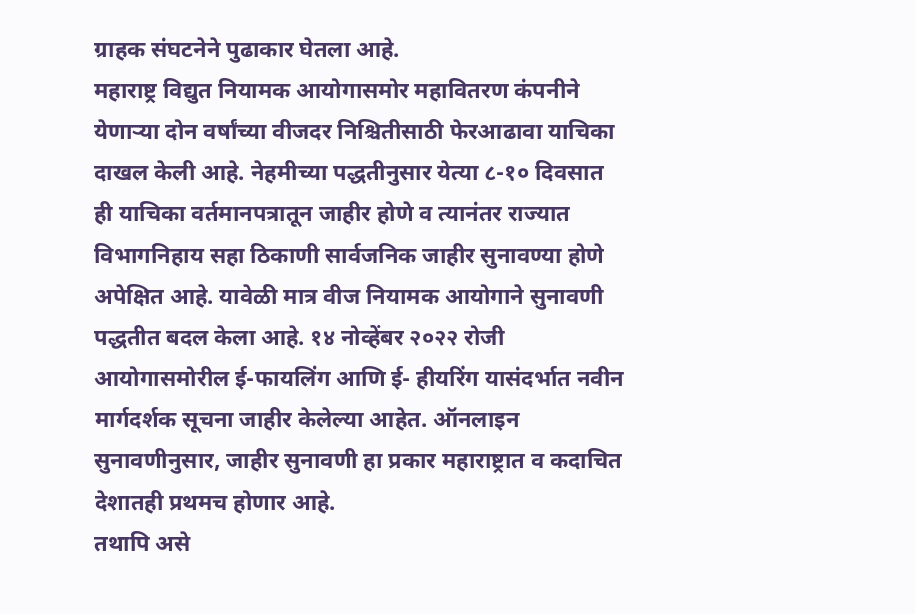ग्राहक संघटनेने पुढाकार घेतला आहे.
महाराष्ट्र विद्युत नियामक आयोगासमोर महावितरण कंपनीने येणाऱ्या दोन वर्षांच्या वीजदर निश्चितीसाठी फेरआढावा याचिका दाखल केली आहे. नेहमीच्या पद्धतीनुसार येत्या ८-१० दिवसात ही याचिका वर्तमानपत्रातून जाहीर होणे व त्यानंतर राज्यात विभागनिहाय सहा ठिकाणी सार्वजनिक जाहीर सुनावण्या होणे अपेक्षित आहे. यावेळी मात्र वीज नियामक आयोगाने सुनावणी पद्धतीत बदल केला आहे. १४ नोव्हेंबर २०२२ रोजी आयोगासमोरील ई-फायलिंग आणि ई- हीयरिंग यासंदर्भात नवीन मार्गदर्शक सूचना जाहीर केलेल्या आहेत. ऑनलाइन सुनावणीनुसार, जाहीर सुनावणी हा प्रकार महाराष्ट्रात व कदाचित देशातही प्रथमच होणार आहे.
तथापि असे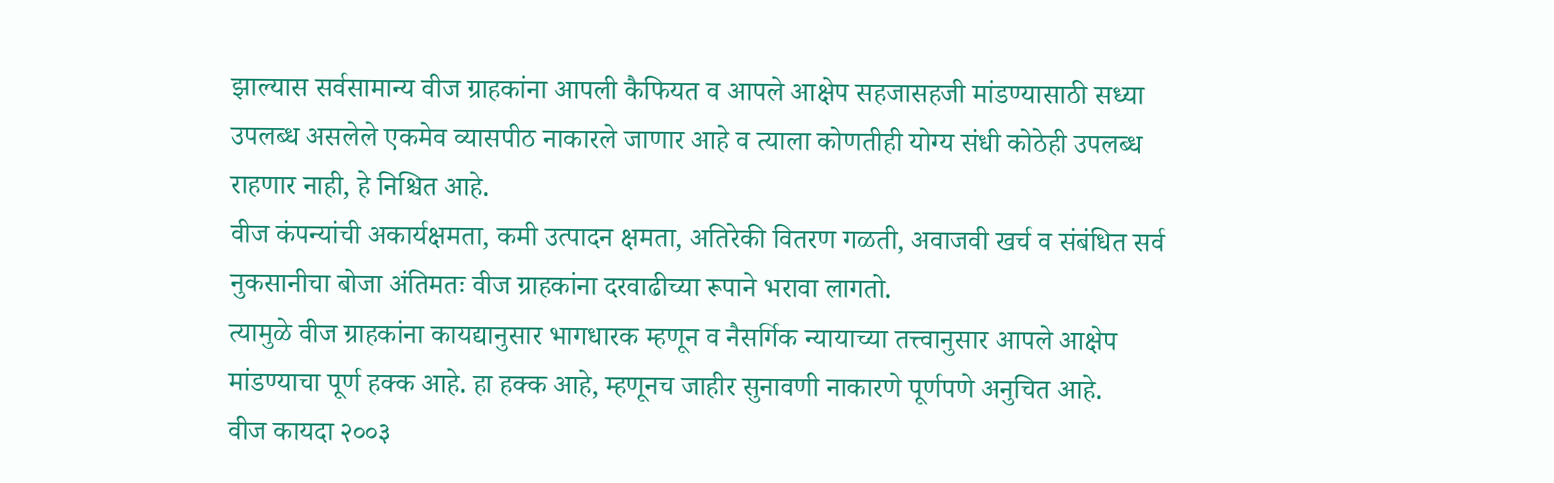झाल्यास सर्वसामान्य वीज ग्राहकांना आपली कैफियत व आपले आक्षेप सहजासहजी मांडण्यासाठी सध्या उपलब्ध असलेले एकमेव व्यासपीठ नाकारले जाणार आहे व त्याला कोणतीही योग्य संधी कोठेही उपलब्ध राहणार नाही, हे निश्चित आहे.
वीज कंपन्यांची अकार्यक्षमता, कमी उत्पादन क्षमता, अतिरेकी वितरण गळती, अवाजवी खर्च व संबंधित सर्व नुकसानीचा बोजा अंतिमतः वीज ग्राहकांना दरवाढीच्या रूपाने भरावा लागतो.
त्यामुळे वीज ग्राहकांना कायद्यानुसार भागधारक म्हणून व नैसर्गिक न्यायाच्या तत्त्वानुसार आपले आक्षेप मांडण्याचा पूर्ण हक्क आहे. हा हक्क आहे, म्हणूनच जाहीर सुनावणी नाकारणे पूर्णपणे अनुचित आहे.
वीज कायदा २००३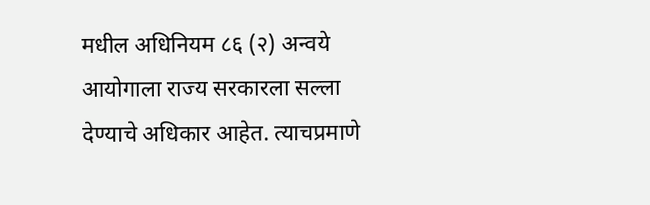मधील अधिनियम ८६ (२) अन्वये आयोगाला राज्य सरकारला सल्ला देण्याचे अधिकार आहेत. त्याचप्रमाणे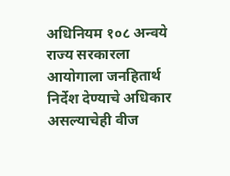अधिनियम १०८ अन्वये राज्य सरकारला आयोगाला जनहितार्थ निर्देश देण्याचे अधिकार असल्याचेही वीज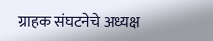ग्राहक संघटनेचे अध्यक्ष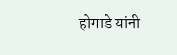होगाडे यांनी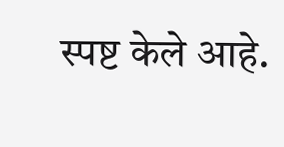स्पष्ट केले आहे.